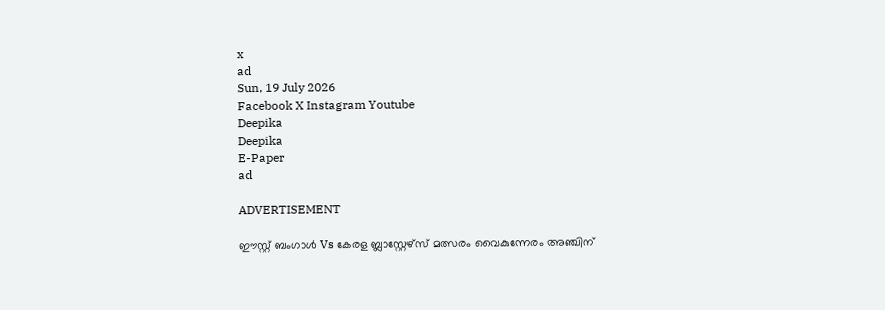x
ad
Sun, 19 July 2026
Facebook X Instagram Youtube
Deepika
Deepika
E-Paper
ad

ADVERTISEMENT

ഈസ്റ്റ് ബംഗാൾ Vs കേരള ബ്ലാസ്റ്റേഴ്സ് മത്സരം വൈകുന്നേരം അഞ്ചിന്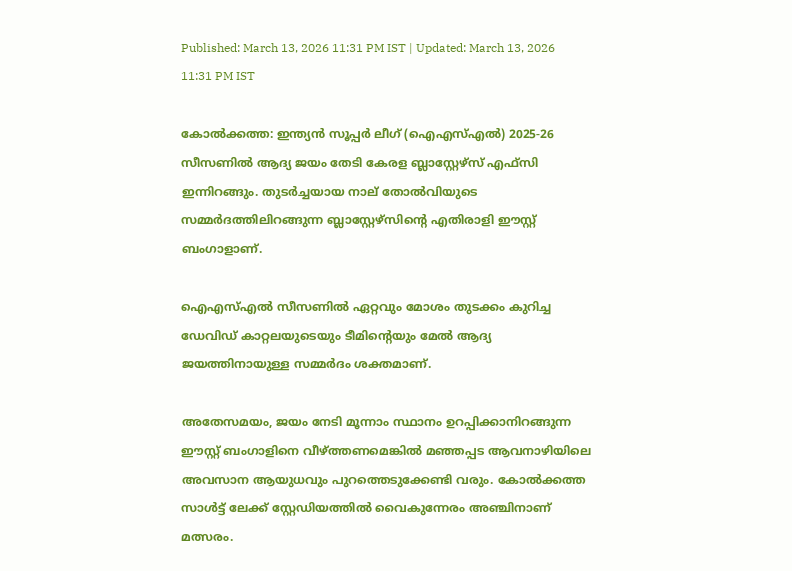Published: March 13, 2026 11:31 PM IST | Updated: March 13, 2026 11:31 PM IST

കോൽക്കത്ത: ഇന്ത്യൻ സൂപ്പർ ലീഗ് (ഐഎസ്എൽ) 2025-26 സീസണിൽ ആദ്യ ജയം തേടി കേരള ബ്ലാസ്റ്റേഴ്സ് എഫ്സി ഇന്നിറങ്ങും. തുടർച്ചയായ നാല് തോൽവിയുടെ സമ്മർദത്തിലിറങ്ങുന്ന ബ്ലാസ്റ്റേഴ്സിന്‍റെ എതിരാളി ഈസ്റ്റ് ബംഗാളാണ്.

ഐഎസ്എൽ സീസണിൽ ഏറ്റവും മോശം തുടക്കം കുറിച്ച ഡേവിഡ് കാറ്റലയുടെയും ടീമിന്‍റെയും മേൽ ആദ്യ ജയത്തിനായുള്ള സമ്മർദം ശക്തമാണ്.

അതേസമയം, ജയം നേടി മൂന്നാം സ്ഥാനം ഉറപ്പിക്കാനിറങ്ങുന്ന ഈസ്റ്റ് ബംഗാളിനെ വീഴ്ത്തണമെങ്കിൽ മഞ്ഞപ്പട ആവനാഴിയിലെ അവസാന ആയുധവും പുറത്തെടുക്കേണ്ടി വരും. കോൽക്കത്ത സാൾട്ട് ലേക്ക് സ്റ്റേഡിയത്തിൽ വൈകുന്നേരം അഞ്ചിനാണ് മത്സരം.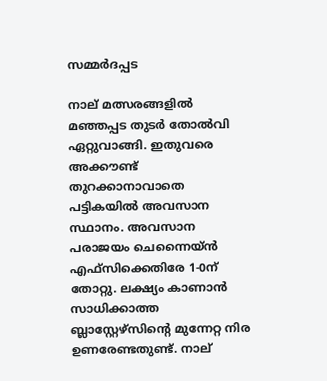സമ്മർദപ്പട

നാല് മത്സരങ്ങളിൽ മഞ്ഞപ്പട തുടർ തോൽവി ഏറ്റുവാങ്ങി. ഇതുവരെ അക്കൗണ്ട് തുറക്കാനാവാതെ പട്ടികയിൽ അവസാന സ്ഥാനം. അവസാന പരാജയം ചെന്നൈയ്ൻ എഫ്സിക്കെതിരേ 1-0ന് തോറ്റു. ലക്ഷ്യം കാണാൻ സാധിക്കാത്ത ബ്ലാസ്റ്റേഴ്സിന്‍റെ മുന്നേറ്റ നിര ഉണരേണ്ടതുണ്ട്. നാല്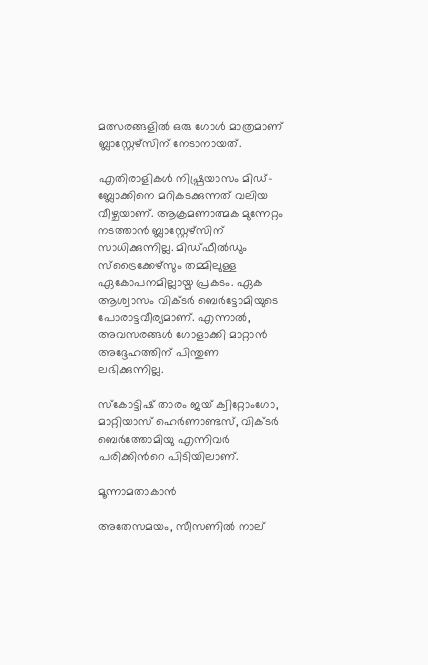മത്സരങ്ങളിൽ ഒരു ഗോൾ മാത്രമാണ് ബ്ലാസ്റ്റേഴ്സിന് നേടാനായത്.

എതിരാളികൾ നിഷ്പ്രയാസം മിഡ്-ബ്ലോക്കിനെ മറികടക്കുന്നത് വലിയ വീഴ്ചയാണ്. ആക്രമണാത്മക മുന്നേറ്റം നടത്താൻ ബ്ലാസ്റ്റേഴ്സിന് സാധിക്കുന്നില്ല. മിഡ്ഫീൽഡും സ്ട്രൈക്കേഴ്സും തമ്മിലുള്ള ഏകോപനമില്ലായ്മ പ്രകടം. ഏക ആശ്വാസം വിക്ടർ ബെർട്ടോമിയുടെ പോരാട്ടവീര്യമാണ്. എന്നാൽ, അവസരങ്ങൾ ഗോളാക്കി മാറ്റാൻ അദ്ദേഹത്തിന് പിന്തുണ ലഭിക്കുന്നില്ല.

സ്കോട്ടിഷ് താരം ജയ് ക്വിറ്റോംഗോ, മാറ്റിയാസ് ഹെർണാണ്ടസ്, വിക്ടർ ബെർത്തോമിയു എന്നിവർ പരിക്കിന്‍റെ പിടിയിലാണ്.

മൂന്നാമതാകാൻ

അതേസമയം, സീസണിൽ നാല്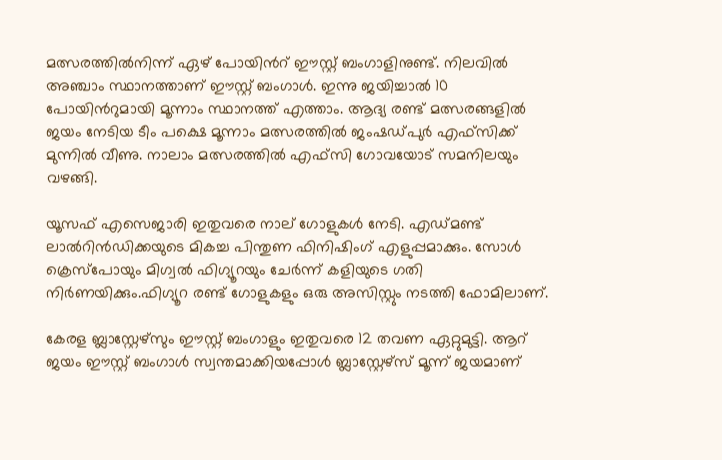മത്സരത്തിൽനിന്ന് ഏഴ് പോയിന്‍റ് ഈസ്റ്റ് ബംഗാളിനുണ്ട്. നിലവിൽ അഞ്ചാം സ്ഥാനത്താണ് ഈസ്റ്റ് ബംഗാൾ. ഇന്നു ജയിച്ചാൽ 10 പോയിന്‍റുമായി മൂന്നാം സ്ഥാനത്ത് എത്താം. ആദ്യ രണ്ട് മത്സരങ്ങളിൽ ജയം നേടിയ ടീം പക്ഷെ മൂന്നാം മത്സരത്തിൽ ജംഷഡ്പുർ എഫ്സിക്ക് മുന്നിൽ വീണു. നാലാം മത്സരത്തിൽ എഫ്സി ഗോവയോട് സമനിലയും വഴങ്ങി.

യൂസഫ് എസെജാരി ഇതുവരെ നാല് ഗോളുകൾ നേടി. എഡ്മണ്ട് ലാൽറിൻഡിക്കയുടെ മികച്ച പിന്തുണ ഫിനിഷിംഗ് എളുപ്പമാക്കും. സോൾ ക്രെസ്പോയും മിഗ്വൽ ഫിഗ്യൂറയും ചേർന്ന് കളിയുടെ ഗതി നിർണയിക്കും.ഫിഗ്യൂറ രണ്ട് ഗോളുകളും ഒരു അസിസ്റ്റും നടത്തി ഫോമിലാണ്.

കേരള ബ്ലാസ്റ്റേഴ്സും ഈസ്റ്റ് ബംഗാളും ഇതുവരെ 12 തവണ ഏറ്റുമുട്ടി. ആറ് ജയം ഈസ്റ്റ് ബംഗാൾ സ്വന്തമാക്കിയപ്പോൾ ബ്ലാസ്റ്റേഴ്സ് മൂന്ന് ജയമാണ്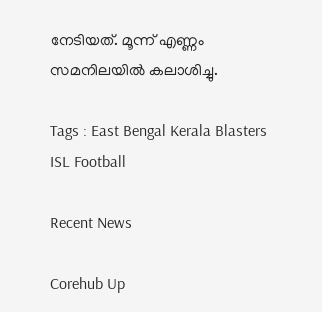നേടിയത്. മൂന്ന് എണ്ണം സമനിലയിൽ കലാശിച്ചു.

Tags : East Bengal Kerala Blasters ISL Football

Recent News

Corehub Up